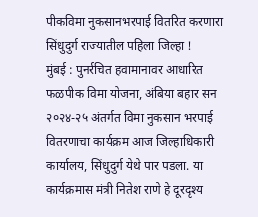पीकविमा नुकसानभरपाई वितरित करणारा सिंधुदुर्ग राज्यातील पहिला जिल्हा !
मुंबई : पुनर्रचित हवामानावर आधारित फळपीक विमा योजना, अंबिया बहार सन २०२४-२५ अंतर्गत विमा नुकसान भरपाई वितरणाचा कार्यक्रम आज जिल्हाधिकारी कार्यालय, सिंधुदुर्ग येथे पार पडला. या कार्यक्रमास मंत्री नितेश राणे हे दूरदृश्य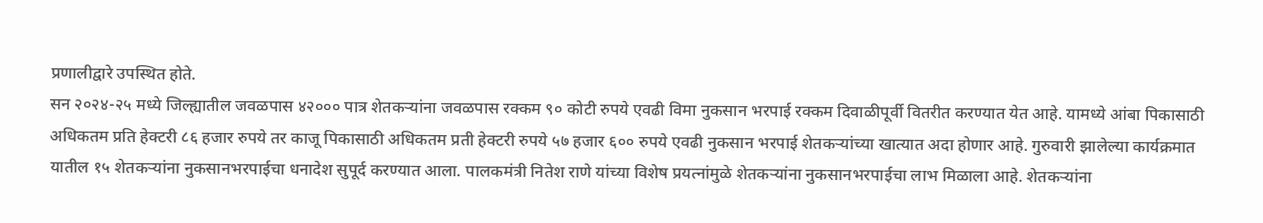प्रणालीद्वारे उपस्थित होते.
सन २०२४-२५ मध्ये जिल्ह्यातील जवळपास ४२००० पात्र शेतकऱ्यांना जवळपास रक्कम ९० कोटी रुपये एवढी विमा नुकसान भरपाई रक्कम दिवाळीपूर्वी वितरीत करण्यात येत आहे. यामध्ये आंबा पिकासाठी अधिकतम प्रति हेक्टरी ८६ हजार रुपये तर काजू पिकासाठी अधिकतम प्रती हेक्टरी रुपये ५७ हजार ६०० रुपये एवढी नुकसान भरपाई शेतकऱ्यांच्या खात्यात अदा होणार आहे. गुरुवारी झालेल्या कार्यक्रमात यातील १५ शेतकऱ्यांना नुकसानभरपाईचा धनादेश सुपूर्द करण्यात आला. पालकमंत्री नितेश राणे यांच्या विशेष प्रयत्नांमुळे शेतकऱ्यांना नुकसानभरपाईचा लाभ मिळाला आहे. शेतकऱ्यांना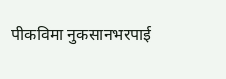पीकविमा नुकसानभरपाई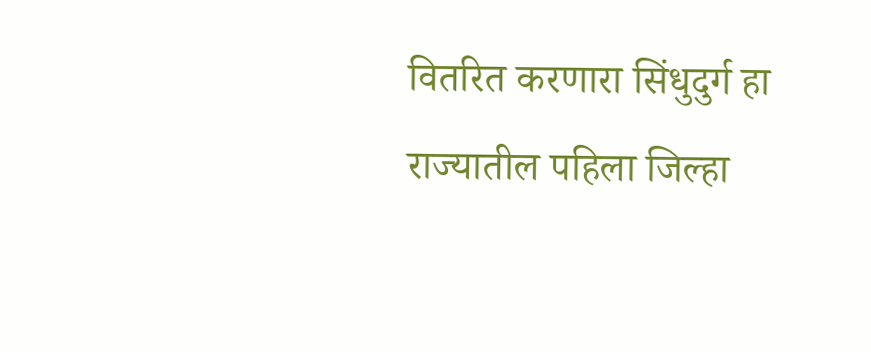वितरित करणारा सिंधुदुर्ग हा राज्यातील पहिला जिल्हा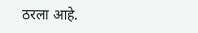ठरला आहे.